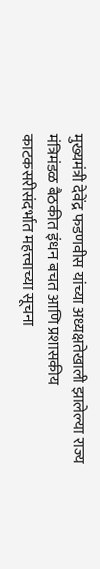मुख्यमंत्री देवेंद्र फडणवीस यांच्या अध्यक्षतेखाली झालेल्या राज्य मंत्रिमंडळ बैठकीत इंधन बचत आणि प्रशासकीय काटकसरीसंदर्भात महत्त्वाच्या सूचना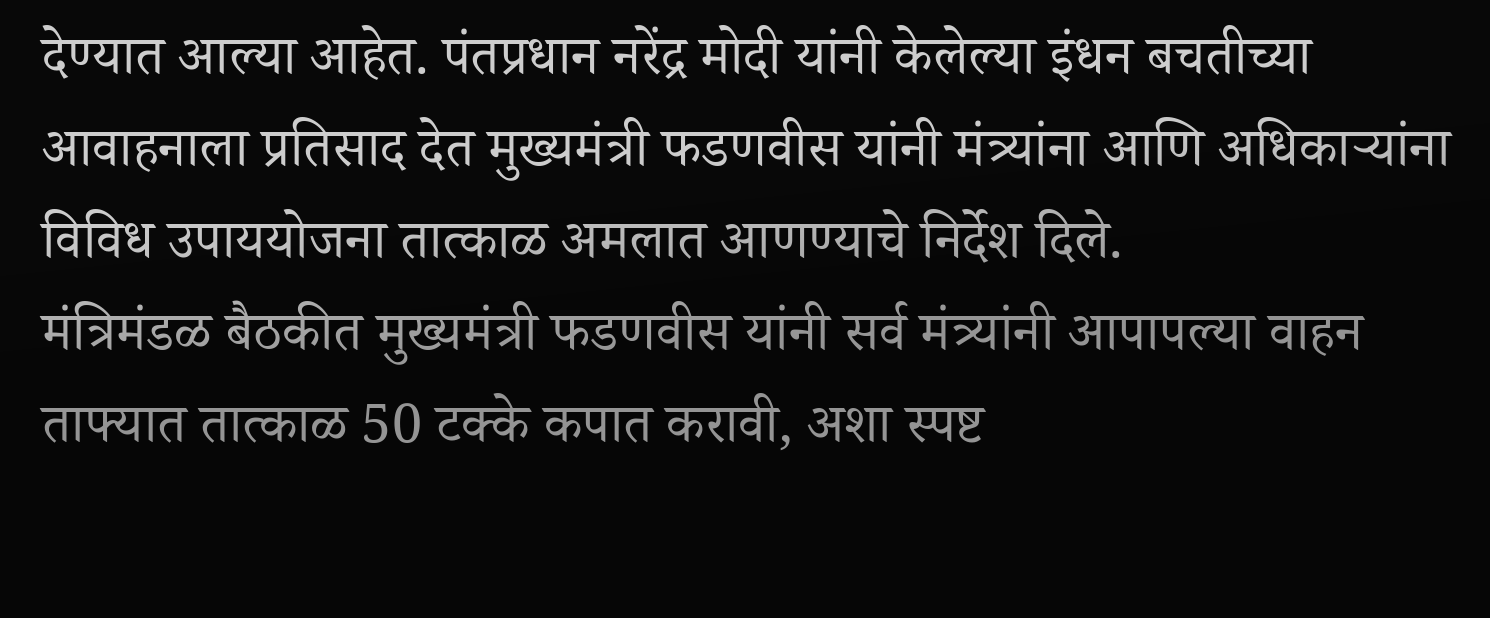देण्यात आल्या आहेत. पंतप्रधान नरेंद्र मोदी यांनी केलेल्या इंधन बचतीच्या आवाहनाला प्रतिसाद देत मुख्यमंत्री फडणवीस यांनी मंत्र्यांना आणि अधिकाऱ्यांना विविध उपाययोजना तात्काळ अमलात आणण्याचे निर्देश दिले.
मंत्रिमंडळ बैठकीत मुख्यमंत्री फडणवीस यांनी सर्व मंत्र्यांनी आपापल्या वाहन ताफ्यात तात्काळ 50 टक्के कपात करावी, अशा स्पष्ट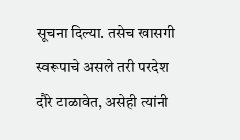सूचना दिल्या. तसेच खासगी स्वरूपाचे असले तरी परदेश दौरे टाळावेत, असेही त्यांनी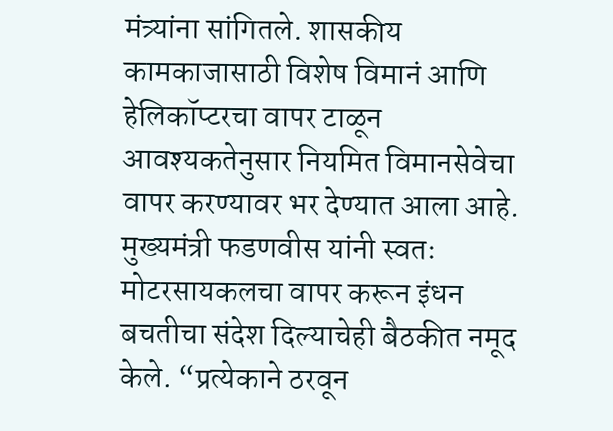मंत्र्यांना सांगितले. शासकीय कामकाजासाठी विशेष विमानं आणि हेलिकॉप्टरचा वापर टाळून आवश्यकतेनुसार नियमित विमानसेवेचा वापर करण्यावर भर देण्यात आला आहे.
मुख्यमंत्री फडणवीस यांनी स्वतः मोटरसायकलचा वापर करून इंधन बचतीचा संदेश दिल्याचेही बैठकीत नमूद केले. “प्रत्येकाने ठरवून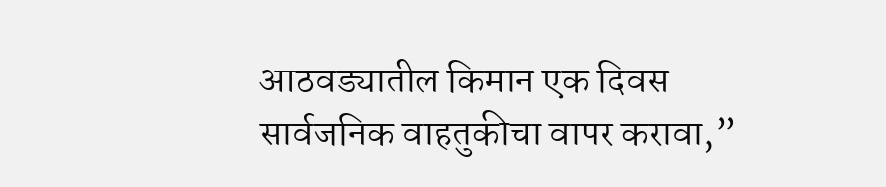आठवड्यातील किमान एक दिवस सार्वजनिक वाहतुकीचा वापर करावा,”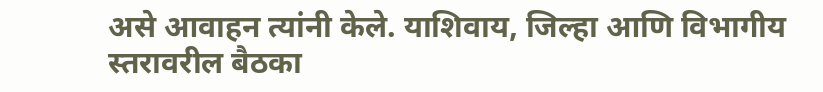असे आवाहन त्यांनी केले. याशिवाय, जिल्हा आणि विभागीय स्तरावरील बैठका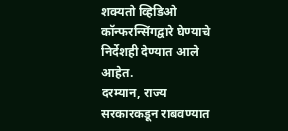शक्यतो व्हिडिओ कॉन्फरन्सिंगद्वारे घेण्याचे निर्देशही देण्यात आले आहेत.
दरम्यान, राज्य सरकारकडून राबवण्यात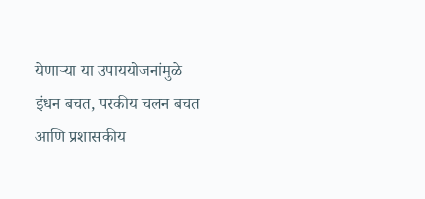येणाऱ्या या उपाययोजनांमुळे इंधन बचत, परकीय चलन बचत आणि प्रशासकीय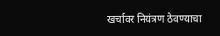खर्चावर नियंत्रण ठेवण्याचा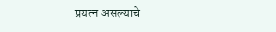प्रयत्न असल्याचे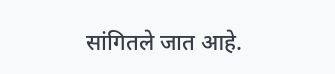सांगितले जात आहे.